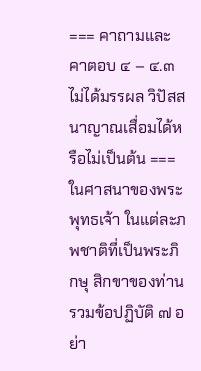=== คาถามและคาตอบ ๔ – ๔.๓ ไม่ได้มรรผล วิปัสสนาญาณเสื่อมได้หรือไม่เป็นต้น === ในศาสนาของพระพุทธเจ้า ในแต่ละภพชาติที่เป็นพระภิกษุ สิกขาของท่านรวมข้อปฏิบัติ ๗ อย่า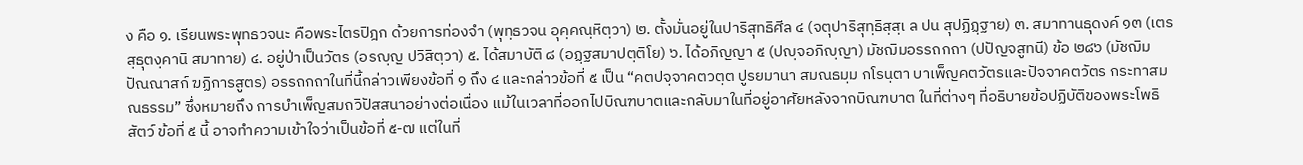ง คือ ๑. เรียนพระพุทธวจนะ คือพระไตรปิฎก ด้วยการท่องจำ (พุทฺธวจน อุคฺคณฺหิตฺวา) ๒. ตั้งมั่นอยู่ในปาริสุทธิศีล ๔ (จตุปาริสุทฺธิสฺสฺเ ล ปน สุปฏิฏฺฐาย) ๓. สมาทานธุดงค์ ๑๓ (เตรสฺธุตงฺคานิ สมาทาย) ๔. อยู่ป่าเป็นวัตร (อรญฺญ ปวิสิตฺวา) ๕. ได้สมาบัติ ๘ (อฏฺฐสมาปตฺติโย) ๖. ได้อภิญญา ๕ (ปญฺจอภิญฺญา) มัชฌิมอรรถกถา (ปปัญจสูทนี) ข้อ ๒๘๖ (มัชฌิมปัณณาสก์ ฆฏิการสูตร) อรรถกถาในที่นี้กล่าวเพียงข้อที่ ๑ ถึง ๔ และกล่าวข้อที่ ๕ เป็น “คตปจฺจาคตวตฺต ปูรยมานา สมณธมฺม กโรนฺตา บาเพ็ญคตวัตรและปัจจาคตวัตร กระทาสมณธรรม” ซึ่งหมายถึง การบำเพ็ญสมถวิปัสสนาอย่างต่อเนื่อง แม้ในเวลาที่ออกไปบิณฑบาตและกลับมาในที่อยู่อาศัยหลังจากบิณฑบาต ในที่ต่างๆ ที่อธิบายข้อปฏิบัติของพระโพธิสัตว์ ข้อที่ ๕ นี้ อาจทำความเข้าใจว่าเป็นข้อที่ ๕-๗ แต่ในที่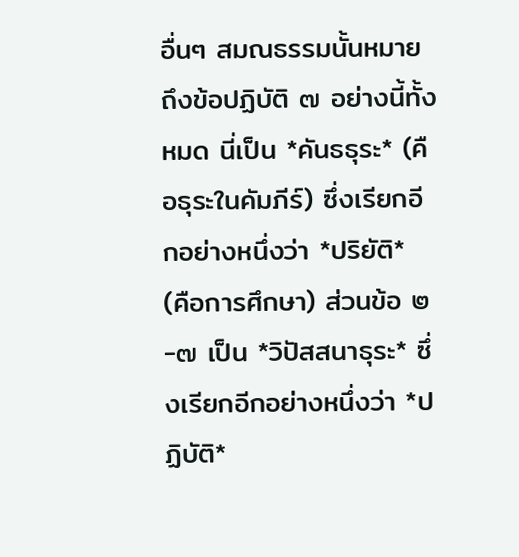อื่นๆ สมณธรรมนั้นหมายถึงข้อปฏิบัติ ๗ อย่างนี้ทั้งหมด นี่เป็น *คันธธุระ* (คือธุระในคัมภีร์) ซึ่งเรียกอีกอย่างหนึ่งว่า *ปริยัติ* (คือการศึกษา) ส่วนข้อ ๒-๗ เป็น *วิปัสสนาธุระ* ซึ่งเรียกอีกอย่างหนึ่งว่า *ปฏิบัติ*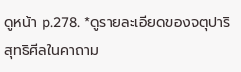ดูหน้า p.278. *ดูรายละเอียดของจตุปาริสุทธิศีลในคาถาม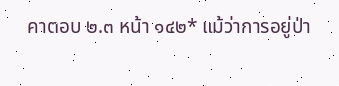คาตอบ ๒.๓ หน้า ๑๔๒* แม้ว่าการอยู่ป่า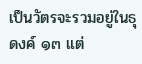เป็นวัตรจะรวมอยู่ในธุดงค์ ๑๓ แต่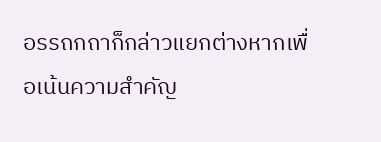อรรถกถาก็กล่าวแยกต่างหากเพื่อเน้นความสำคัญ